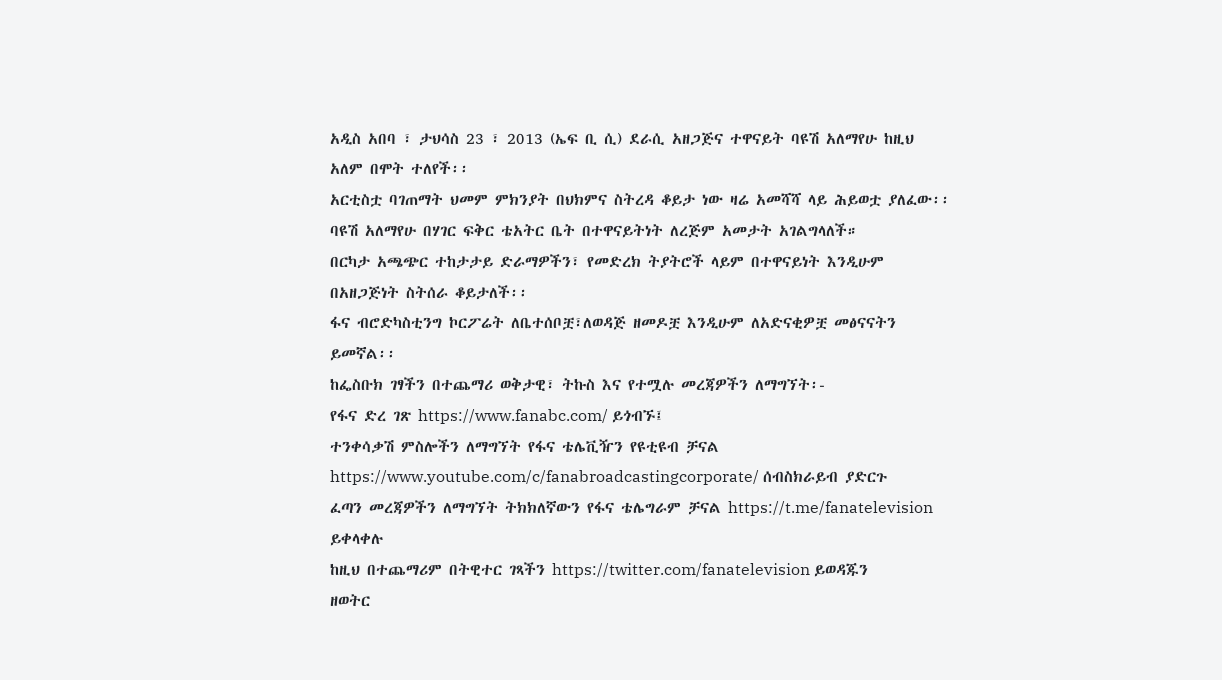አዲስ አበባ ፣ ታህሳስ 23 ፣ 2013 (ኤፍ ቢ ሲ) ደራሲ አዘጋጅና ተዋናይት ባዩሽ አለማየሁ ከዚህ አለም በሞት ተለየች፡፡
አርቲስቷ ባገጠማት ህመም ምክንያት በህክምና ስትረዳ ቆይታ ነው ዛሬ አመሻሻ ላይ ሕይወቷ ያለፈው፡፡
ባዩሽ አለማየሁ በሃገር ፍቅር ቴአትር ቤት በተዋናይትነት ለረጅም አመታት አገልግላለች።
በርካታ አጫጭር ተከታታይ ድራማዎችን፣ የመድረክ ትያትሮች ላይም በተዋናይነት እንዲሁም በአዘጋጅነት ስትሰራ ቆይታለች፡፡
ፋና ብሮድካስቲንግ ኮርፖሬት ለቤተሰቦቿ፣ለወዳጅ ዘመዶቿ እንዲሁም ለአድናቂዎቿ መፅናናትን ይመኛል፡፡
ከፌስቡክ ገፃችን በተጨማሪ ወቅታዊ፣ ትኩስ እና የተሟሉ መረጃዎችን ለማግኘት፡-
የፋና ድረ ገጽ https://www.fanabc.com/ ይጎብኙ፤
ተንቀሳቃሽ ምስሎችን ለማግኘት የፋና ቴሌቪዥን የዩቲዩብ ቻናል https://www.youtube.com/c/fanabroadcastingcorporate/ ሰብስክራይብ ያድርጉ
ፈጣን መረጃዎችን ለማግኘት ትክክለኛውን የፋና ቴሌግራም ቻናል https://t.me/fanatelevision ይቀላቀሉ
ከዚህ በተጨማሪም በትዊተር ገጻችን https://twitter.com/fanatelevision ይወዳጁን
ዘወትር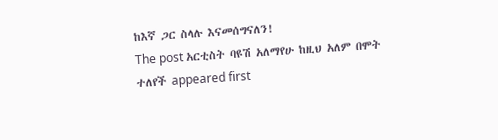ከእኛ ጋር ስላሉ እናመሰግናለን!
The post አርቲስት ባዩሽ አለማየሁ ከዚህ አለም በሞት ተለየች appeared first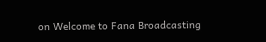on Welcome to Fana Broadcasting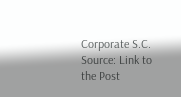Corporate S.C.
Source: Link to the Post